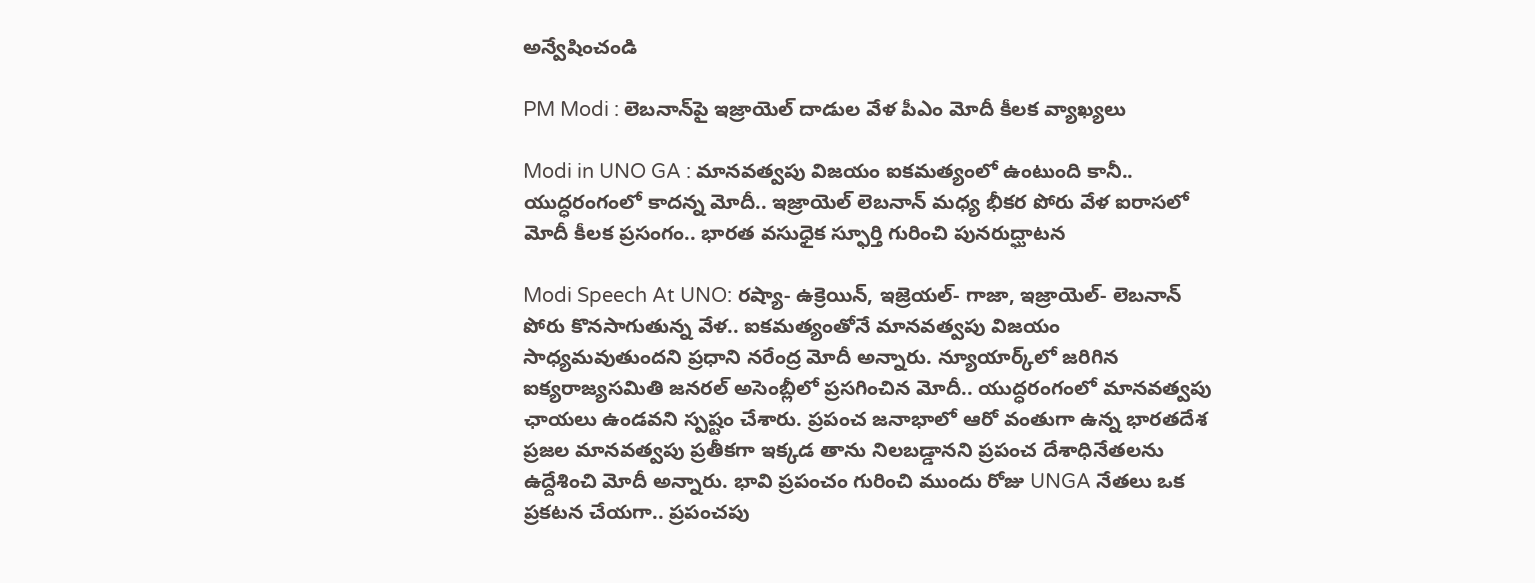అన్వేషించండి

PM Modi : లెబనాన్‌పై ఇజ్రాయెల్ దాడుల వేళ పీఎం మోదీ కీలక వ్యాఖ్యలు

Modi in UNO GA : మానవత్వపు విజయం ఐకమత్యంలో ఉంటుంది కానీ.. యుద్ధరంగంలో కాదన్న మోదీ.. ఇజ్రాయెల్‌ లెబనాన్‌ మధ్య భీకర పోరు వేళ ఐరాసలో మోదీ కీలక ప్రసంగం.. భారత వసుధైక స్ఫూర్తి గురించి పునరుద్ఘాటన

Modi Speech At UNO: రష్యా- ఉక్రెయిన్‌, ఇజ్రెయల్‌- గాజా, ఇజ్రాయెల్‌- లెబనాన్‌ పోరు కొనసాగుతున్న వేళ.. ఐకమత్యంతోనే మానవత్వపు విజయం సాధ్యమవుతుందని ప్రధాని నరేంద్ర మోదీ అన్నారు. న్యూయార్క్‌లో జరిగిన ఐక్యరాజ్యసమితి జనరల్ అసెంబ్లీలో ప్రసగించిన మోదీ.. యుద్ధరంగంలో మానవత్వపు ఛాయలు ఉండవని స్పష్టం చేశారు. ప్రపంచ జనాభాలో ఆరో వంతుగా ఉన్న భారతదేశ ప్రజల మానవత్వపు ప్రతీకగా ఇక్కడ తాను నిలబడ్డానని ప్రపంచ దేశాధినేతలను ఉద్దేశించి మోదీ అన్నారు. భావి ప్రపంచం గురించి ముందు రోజు UNGA నేతలు ఒక ప్రకటన చేయగా.. ప్రపంచపు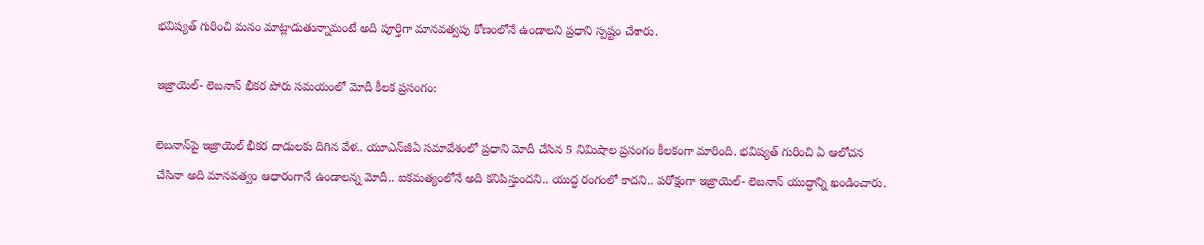భవిష్యత్‌ గురించి మనం మాట్లాడుతున్నామంటే అది పూర్తిగా మానవత్వపు కోణంలోనే ఉండాలని ప్రధాని స్పష్టం చేశారు.

ఇజ్రాయెల్‌- లెబనాన్‌ భీకర పోరు సమయంలో మోదీ కీలక ప్రసంగం:

లెబనాన్‌పై ఇజ్రాయెల్ భీకర దాడులకు దిగిన వేళ.. యూఎన్‌జీఏ సమావేశంలో ప్రధాని మోదీ చేసిన 5 నిమిషాల ప్రసంగం కీలకంగా మారింది. భవిష్యత్‌ గురించి ఏ ఆలోచన చేసినా అది మానవత్వం ఆధారంగానే ఉండాలన్న మోదీ.. ఐకమత్యంలోనే అది కనిపిస్తుందని.. యుద్ధ రంగంలో కాదని.. పరోక్షంగా ఇజ్రాయెల్‌- లెబనాన్ యుద్ధాన్ని ఖండించారు.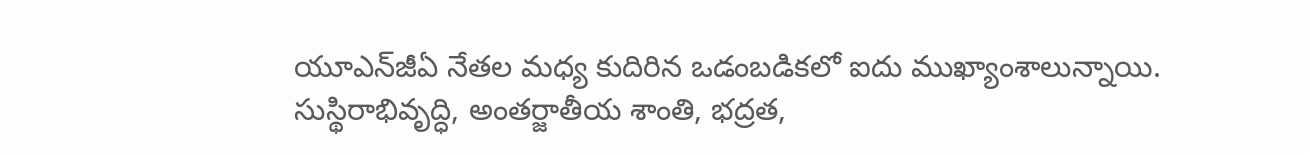యూఎన్‌జీఏ నేతల మధ్య కుదిరిన ఒడంబడికలో ఐదు ముఖ్యాంశాలున్నాయి. సుస్థిరాభివృద్ధి, అంతర్జాతీయ శాంతి, భద్రత,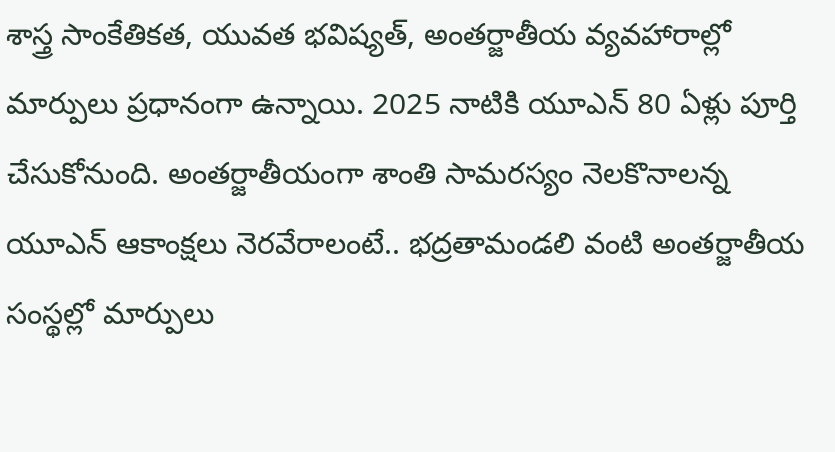శాస్త్ర సాంకేతికత, యువత భవిష్యత్‌, అంతర్జాతీయ వ్యవహారాల్లో మార్పులు ప్రధానంగా ఉన్నాయి. 2025 నాటికి యూఎన్ 80 ఏళ్లు పూర్తి చేసుకోనుంది. అంతర్జాతీయంగా శాంతి సామరస్యం నెలకొనాలన్న యూఎన్ ఆకాంక్షలు నెరవేరాలంటే.. భద్రతామండలి వంటి అంతర్జాతీయ సంస్థల్లో మార్పులు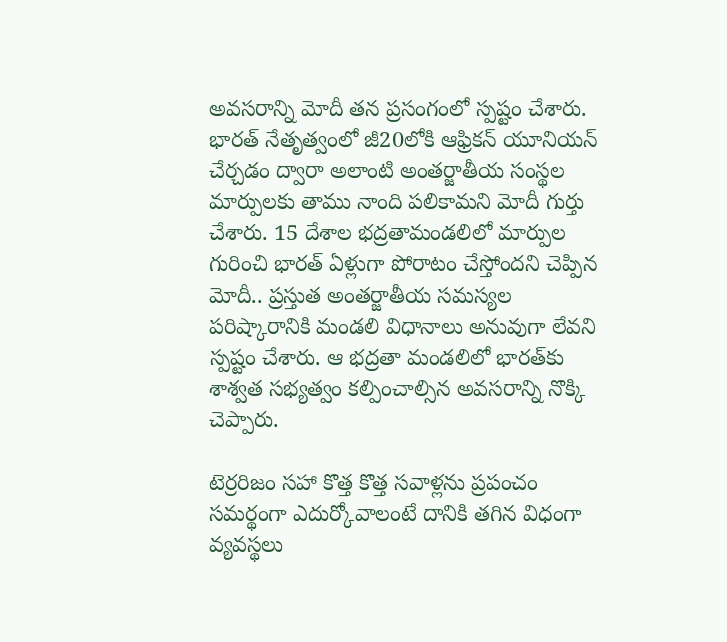అవసరాన్ని మోదీ తన ప్రసంగంలో స్పష్టం చేశారు. భారత్‌ నేతృత్వంలో జీ20లోకి ఆఫ్రికన్ యూనియన్‌ చేర్చడం ద్వారా అలాంటి అంతర్జాతీయ సంస్థల మార్పులకు తాము నాంది పలికామని మోదీ గుర్తు చేశారు. 15 దేశాల భద్రతామండలిలో మార్పుల గురించి భారత్ ఏళ్లుగా పోరాటం చేస్తోందని చెప్పిన మోదీ.. ప్రస్తుత అంతర్జాతీయ సమస్యల పరిష్కారానికి మండలి విధానాలు అనువుగా లేవని స్పష్టం చేశారు. ఆ భద్రతా మండలిలో భారత్‌కు శాశ్వత సభ్యత్వం కల్పించాల్సిన అవసరాన్ని నొక్కి చెప్పారు.

టెర్రరిజం సహా కొత్త కొత్త సవాళ్లను ప్రపంచం సమర్థంగా ఎదుర్కోవాలంటే దానికి తగిన విధంగా వ్యవస్థలు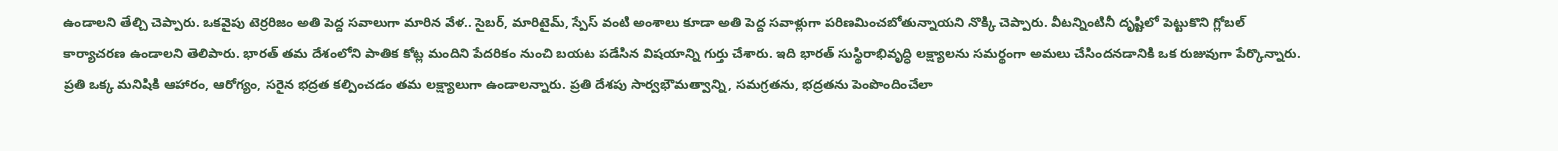ఉండాలని తేల్చి చెప్పారు. ఒకవైపు టెర్రరిజం అతి పెద్ద సవాలుగా మారిన వేళ.. సైబర్‌, మారిటైమ్‌, స్పేస్‌ వంటి అంశాలు కూడా అతి పెద్ద సవాళ్లుగా పరిణమించబోతున్నాయని నొక్కి చెప్పారు. వీటన్నింటినీ దృష్టిలో పెట్టుకొని గ్లోబల్ కార్యాచరణ ఉండాలని తెలిపారు. భారత్ తమ దేశంలోని పాతిక కోట్ల మందిని పేదరికం నుంచి బయట పడేసిన విషయాన్ని గుర్తు చేశారు. ఇది భారత్ సుస్థిరాభివృద్ధి లక్ష్యాలను సమర్థంగా అమలు చేసిందనడానికి ఒక రుజువుగా పేర్కొన్నారు. ప్రతి ఒక్క మనిషికి ఆహారం, ఆరోగ్యం, సరైన భద్రత కల్పించడం తమ లక్ష్యాలుగా ఉండాలన్నారు. ప్రతి దేశపు సార్వభౌమత్వాన్ని, సమగ్రతను, భద్రతను పెంపొందించేలా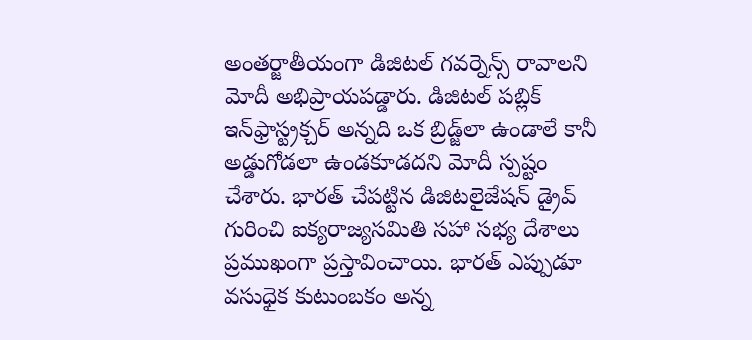అంతర్జాతీయంగా డిజిటల్ గవర్నెన్స్ రావాలని మోదీ అభిప్రాయపడ్డారు. డిజిటల్ పబ్లిక్ ఇన్‌ఫ్రాస్ట్రక్చర్ అన్నది ఒక బ్రిడ్జ్‌లా ఉండాలే కానీ అడ్డుగోడలా ఉండకూడదని మోదీ స్పష్టం చేశారు. భారత్ చేపట్టిన డిజిటలైజేషన్ డ్రైవ్‌ గురించి ఐక్యరాజ్యసమితి సహా సభ్య దేశాలు ప్రముఖంగా ప్రస్తావించాయి. భారత్ ఎప్పుడూ వసుధైక కుటుంబకం అన్న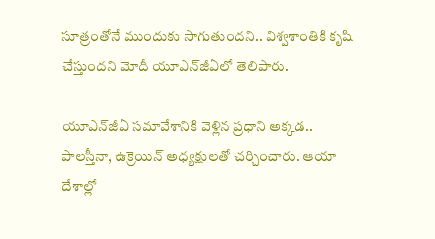సూత్రంతోనే ముందుకు సాగుతుందని.. విశ్వశాంతికి కృషి చేస్తుందని మోదీ యూఎన్‌జీఏలో తెలిపారు.

యూఎన్‌జీఏ సమావేశానికి వెళ్లిన ప్రధాని అక్కడ.. పాలస్తీనా, ఉక్రెయిన్ అధ్యక్షులతో చర్చించారు. ఆయా దేశాల్లో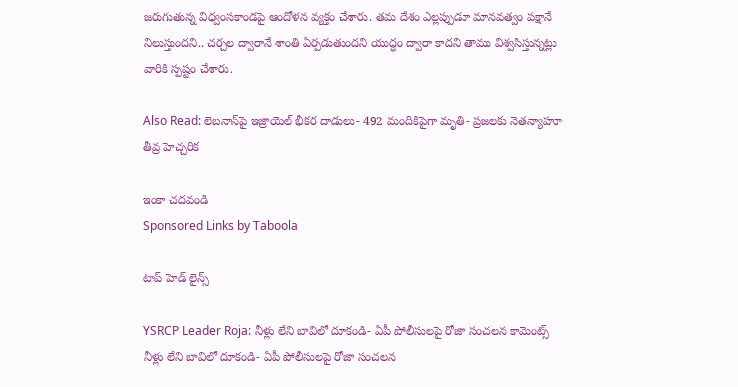జరుగుతున్న విధ్వంసకాండపై ఆందోళన వ్యక్తం చేశారు. తమ దేశం ఎల్లప్పుడూ మానవత్వం పక్షానే నిలుస్తుందని.. చర్చల ద్వారానే శాంతి ఏర్పడుతుందని యుద్ధం ద్వారా కాదని తాము విశ్వసిస్తున్నట్లు వారికి స్పష్టం చేశారు.

Also Read: లెబనాన్‌పై ఇజ్రాయెల్‌ భీకర దాడులు- 492 మందికిపైగా మృతి- ప్రజలకు నెతన్యాహూ తీవ్ర హెచ్చరిక

ఇంకా చదవండి
Sponsored Links by Taboola

టాప్ హెడ్ లైన్స్

YSRCP Leader Roja: నీళ్లు లేని బావిలో దూకండి- ఏపీ పోలీసులపై రోజా సంచలన కామెంట్స్
నీళ్లు లేని బావిలో దూకండి- ఏపీ పోలీసులపై రోజా సంచలన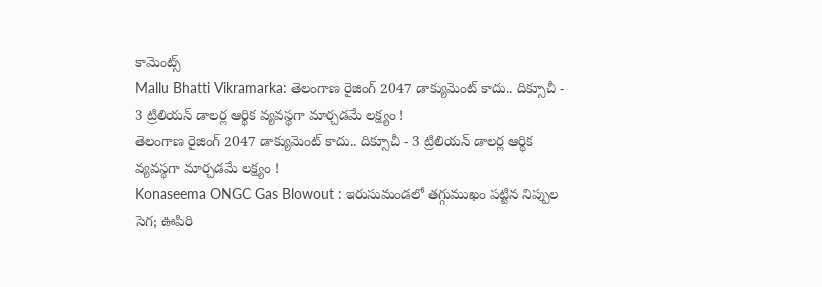కామెంట్స్
Mallu Bhatti Vikramarka: తెలంగాణ రైజింగ్ 2047 డాక్యుమెంట్ కాదు.. దిక్సూచీ - 3 ట్రిలియన్ డాలర్ల ఆర్థిక వ్యవస్థగా మార్చడమే లక్ష్యం !
తెలంగాణ రైజింగ్ 2047 డాక్యుమెంట్ కాదు.. దిక్సూచీ - 3 ట్రిలియన్ డాలర్ల ఆర్థిక వ్యవస్థగా మార్చడమే లక్ష్యం !
Konaseema ONGC Gas Blowout : ఇరుసుమండలో తగ్గుముఖం పట్టిన నిప్పుల సెగ; ఊపిరి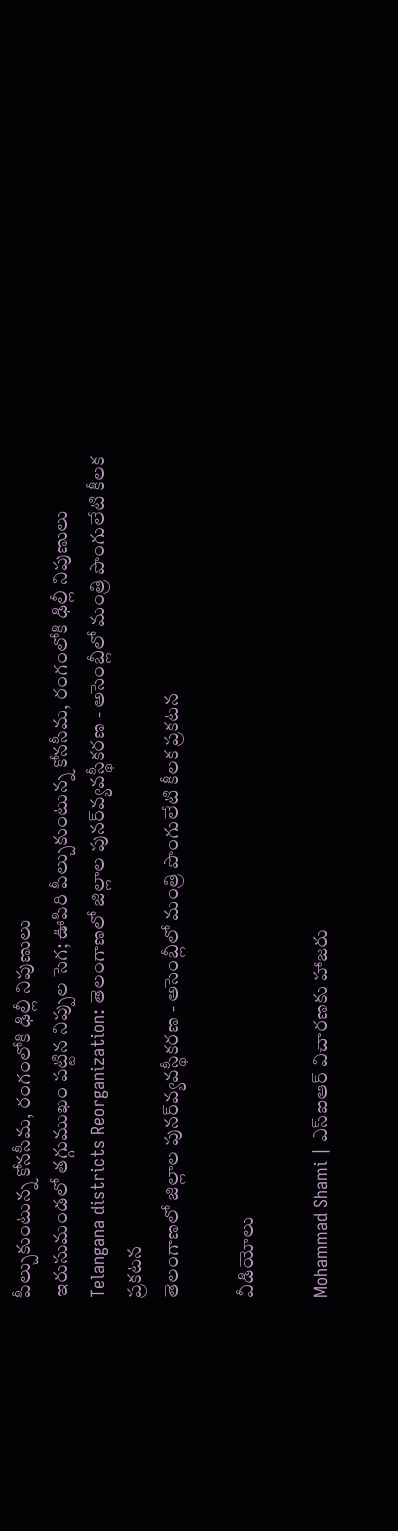పీల్చుకుంటున్న కోనసీమ, రంగంలోకి ఢిల్లీ నిపుణులు
ఇరుసుమండలో తగ్గుముఖం పట్టిన నిప్పుల సెగ; ఊపిరి పీల్చుకుంటున్న కోనసీమ, రంగంలోకి ఢిల్లీ నిపుణులు
Telangana districts Reorganization: తెలంగాణలో జిల్లాల పునర్‌వ్యవస్థీకరణ - అసెంబ్లీలో మంత్రి పొంగులేటి కీలక ప్రకటన
తెలంగాణలో జిల్లాల పునర్‌వ్యవస్థీకరణ - అసెంబ్లీలో మంత్రి పొంగులేటి కీలక ప్రకటన

వీడియోలు

Mohammad Shami | ఎస్ఐఆర్ విచారణకు హాజరు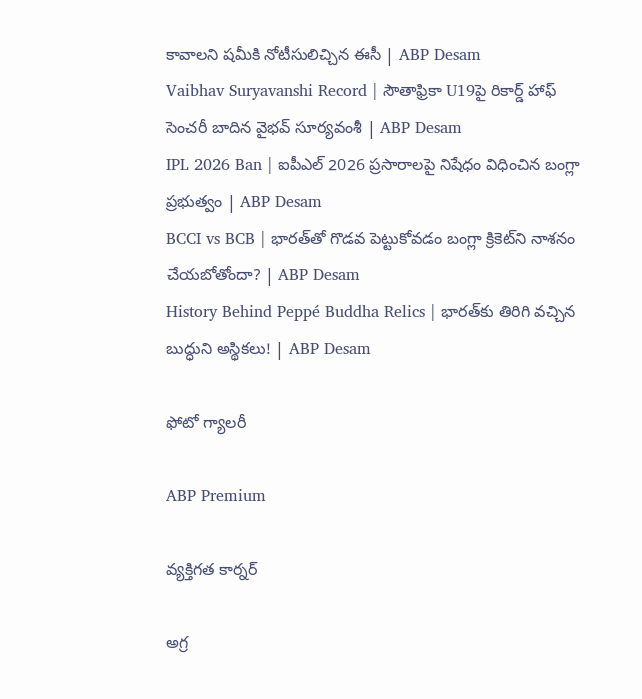కావాలని షమీకి నోటీసులిచ్చిన ఈసీ | ABP Desam
Vaibhav Suryavanshi Record | సౌతాఫ్రికా U19పై రికార్డ్ హాఫ్ సెంచరీ బాదిన వైభవ్ సూర్యవంశీ | ABP Desam
IPL 2026 Ban | ఐపీఎల్ 2026 ప్రసారాలపై నిషేధం విధించిన బంగ్లా ప్రభుత్వం | ABP Desam
BCCI vs BCB | భారత్‌తో గొడవ పెట్టుకోవడం బంగ్లా క్రికెట్‌ని నాశనం చేయబోతోందా? | ABP Desam
History Behind Peppé Buddha Relics | భారత్‌కు తిరిగి వచ్చిన బుద్ధుని అస్థికలు! | ABP Desam

ఫోటో గ్యాలరీ

ABP Premium

వ్యక్తిగత కార్నర్

అగ్ర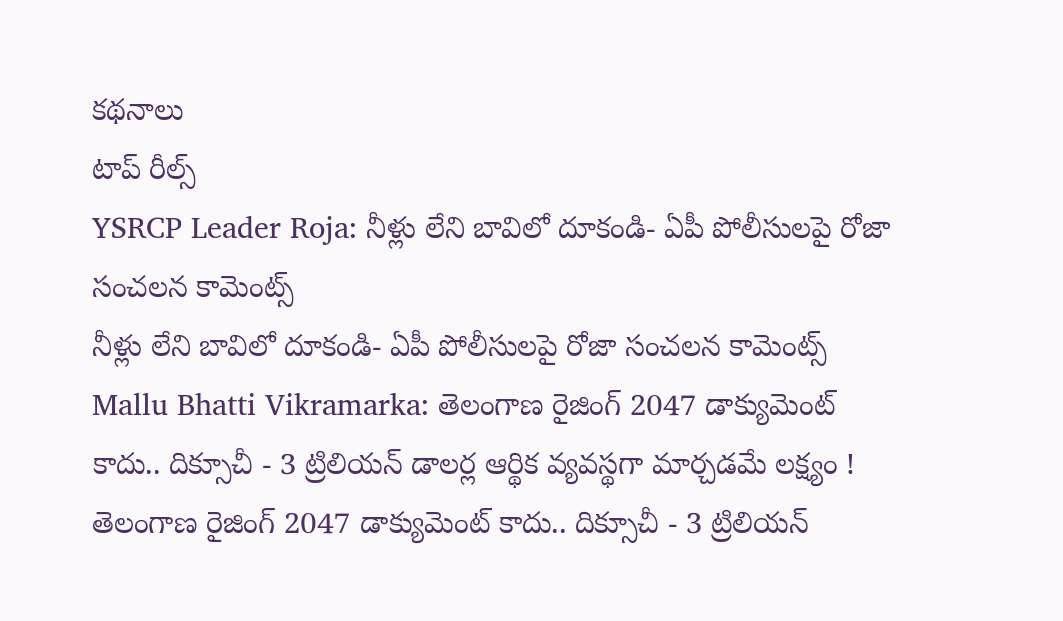కథనాలు
టాప్ రీల్స్
YSRCP Leader Roja: నీళ్లు లేని బావిలో దూకండి- ఏపీ పోలీసులపై రోజా సంచలన కామెంట్స్
నీళ్లు లేని బావిలో దూకండి- ఏపీ పోలీసులపై రోజా సంచలన కామెంట్స్
Mallu Bhatti Vikramarka: తెలంగాణ రైజింగ్ 2047 డాక్యుమెంట్ కాదు.. దిక్సూచీ - 3 ట్రిలియన్ డాలర్ల ఆర్థిక వ్యవస్థగా మార్చడమే లక్ష్యం !
తెలంగాణ రైజింగ్ 2047 డాక్యుమెంట్ కాదు.. దిక్సూచీ - 3 ట్రిలియన్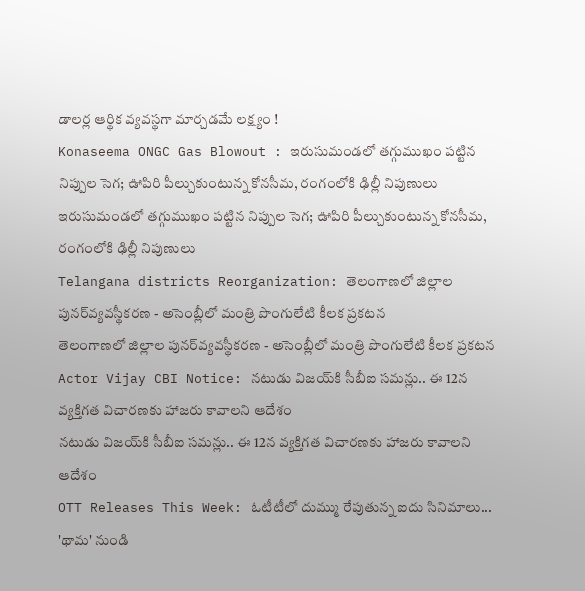డాలర్ల ఆర్థిక వ్యవస్థగా మార్చడమే లక్ష్యం !
Konaseema ONGC Gas Blowout : ఇరుసుమండలో తగ్గుముఖం పట్టిన నిప్పుల సెగ; ఊపిరి పీల్చుకుంటున్న కోనసీమ, రంగంలోకి ఢిల్లీ నిపుణులు
ఇరుసుమండలో తగ్గుముఖం పట్టిన నిప్పుల సెగ; ఊపిరి పీల్చుకుంటున్న కోనసీమ, రంగంలోకి ఢిల్లీ నిపుణులు
Telangana districts Reorganization: తెలంగాణలో జిల్లాల పునర్‌వ్యవస్థీకరణ - అసెంబ్లీలో మంత్రి పొంగులేటి కీలక ప్రకటన
తెలంగాణలో జిల్లాల పునర్‌వ్యవస్థీకరణ - అసెంబ్లీలో మంత్రి పొంగులేటి కీలక ప్రకటన
Actor Vijay CBI Notice: నటుడు విజయ్‌కి సీబీఐ సమన్లు.. ఈ 12న వ్యక్తిగత విచారణకు హాజరు కావాలని ఆదేశం
నటుడు విజయ్‌కి సీబీఐ సమన్లు.. ఈ 12న వ్యక్తిగత విచారణకు హాజరు కావాలని ఆదేశం
OTT Releases This Week: ఓటీటీలో దుమ్ము రేపుతున్న ఐదు సినిమాలు... 'థామ' నుండి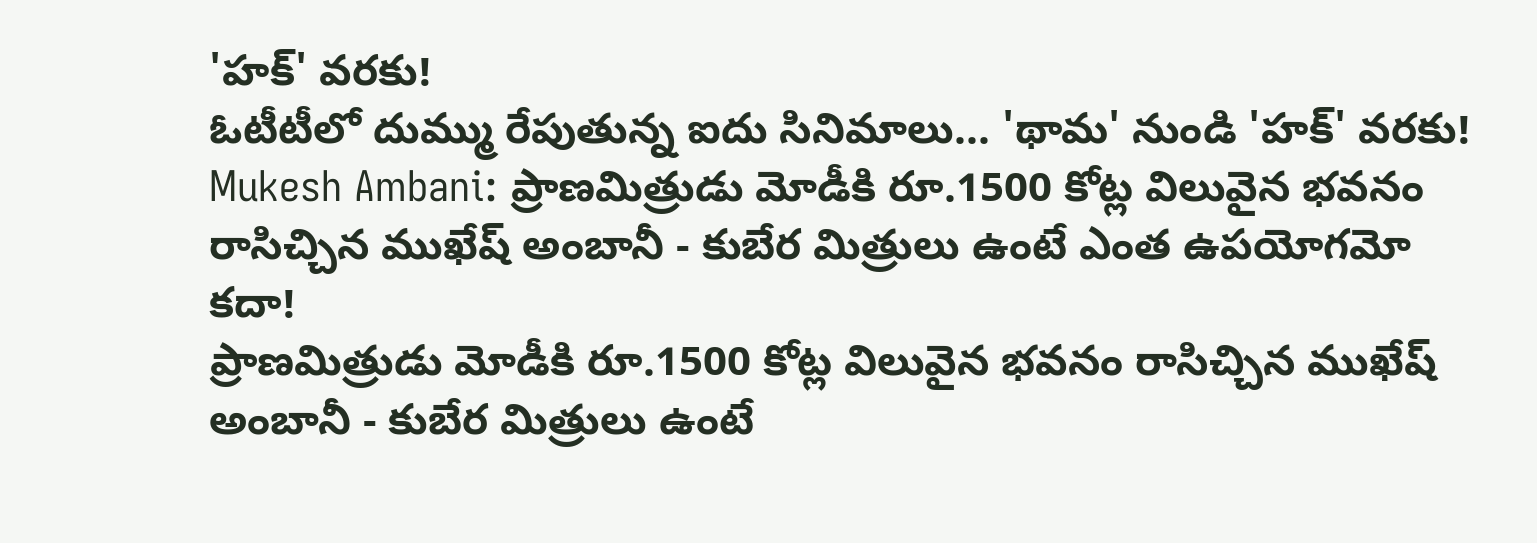'హక్' వరకు!
ఓటీటీలో దుమ్ము రేపుతున్న ఐదు సినిమాలు... 'థామ' నుండి 'హక్' వరకు!
Mukesh Ambani: ప్రాణమిత్రుడు మోడీకి రూ.1500 కోట్ల విలువైన భవనం రాసిచ్చిన ముఖేష్ అంబానీ - కుబేర మిత్రులు ఉంటే ఎంత ఉపయోగమో కదా!
ప్రాణమిత్రుడు మోడీకి రూ.1500 కోట్ల విలువైన భవనం రాసిచ్చిన ముఖేష్ అంబానీ - కుబేర మిత్రులు ఉంటే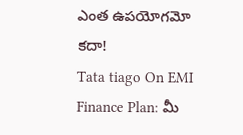ఎంత ఉపయోగమో కదా!
Tata tiago On EMI Finance Plan: మీ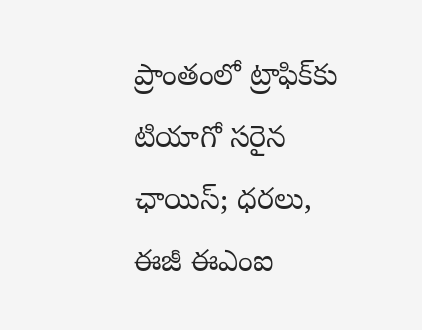ప్రాంతంలో ట్రాఫిక్‌కు టియాగో సరైన ఛాయిస్‌; ధరలు, ఈజీ ఈఎంఐ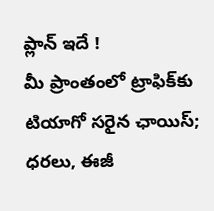ప్లాన్‌ ఇదే !
మీ ప్రాంతంలో ట్రాఫిక్‌కు టియాగో సరైన ఛాయిస్‌; ధరలు, ఈజీ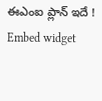ఈఎంఐ ప్లాన్‌ ఇదే !
Embed widget